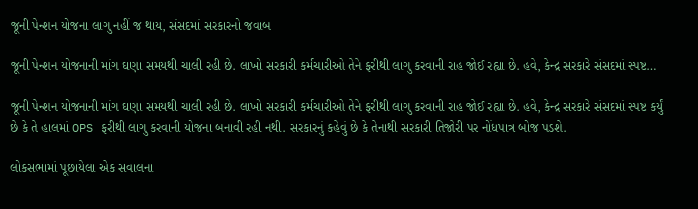જૂની પેન્શન યોજના લાગુ નહીં જ થાય, સંસદમાં સરકારનો જવાબ

જૂની પેન્શન યોજનાની માંગ ઘણા સમયથી ચાલી રહી છે. લાખો સરકારી કર્મચારીઓ તેને ફરીથી લાગુ કરવાની રાહ જોઈ રહ્યા છે. હવે, કેન્દ્ર સરકારે સંસદમાં સ્પષ્ટ…

જૂની પેન્શન યોજનાની માંગ ઘણા સમયથી ચાલી રહી છે. લાખો સરકારી કર્મચારીઓ તેને ફરીથી લાગુ કરવાની રાહ જોઈ રહ્યા છે. હવે, કેન્દ્ર સરકારે સંસદમાં સ્પષ્ટ કર્યું છે કે તે હાલમાં OPS ફરીથી લાગુ કરવાની યોજના બનાવી રહી નથી. સરકારનું કહેવું છે કે તેનાથી સરકારી તિજોરી પર નોંધપાત્ર બોજ પડશે.

લોકસભામાં પૂછાયેલા એક સવાલના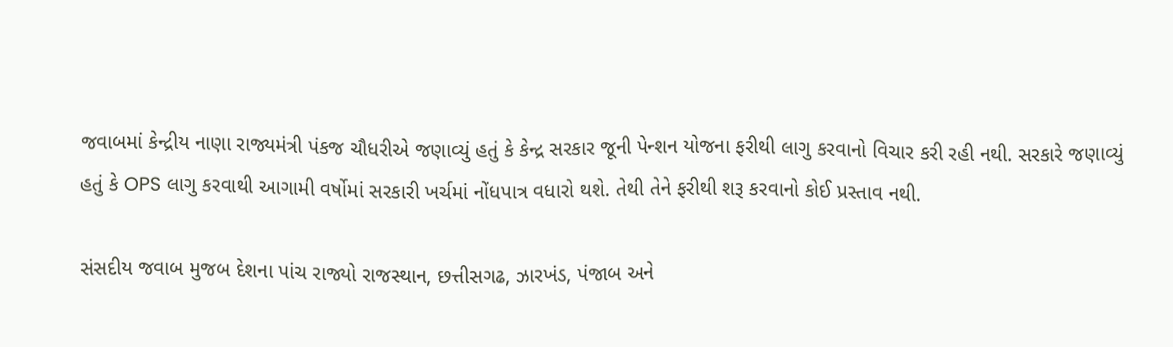જવાબમાં કેન્દ્રીય નાણા રાજ્યમંત્રી પંકજ ચૌધરીએ જણાવ્યું હતું કે કેન્દ્ર સરકાર જૂની પેન્શન યોજના ફરીથી લાગુ કરવાનો વિચાર કરી રહી નથી. સરકારે જણાવ્યું હતું કે OPS લાગુ કરવાથી આગામી વર્ષોમાં સરકારી ખર્ચમાં નોંધપાત્ર વધારો થશે. તેથી તેને ફરીથી શરૂ કરવાનો કોઈ પ્રસ્તાવ નથી.

સંસદીય જવાબ મુજબ દેશના પાંચ રાજ્યો રાજસ્થાન, છત્તીસગઢ, ઝારખંડ, પંજાબ અને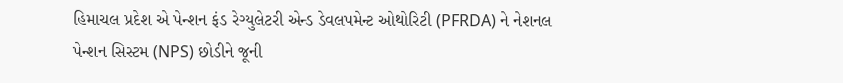હિમાચલ પ્રદેશ એ પેન્શન ફંડ રેગ્યુલેટરી એન્ડ ડેવલપમેન્ટ ઓથોરિટી (PFRDA) ને નેશનલ પેન્શન સિસ્ટમ (NPS) છોડીને જૂની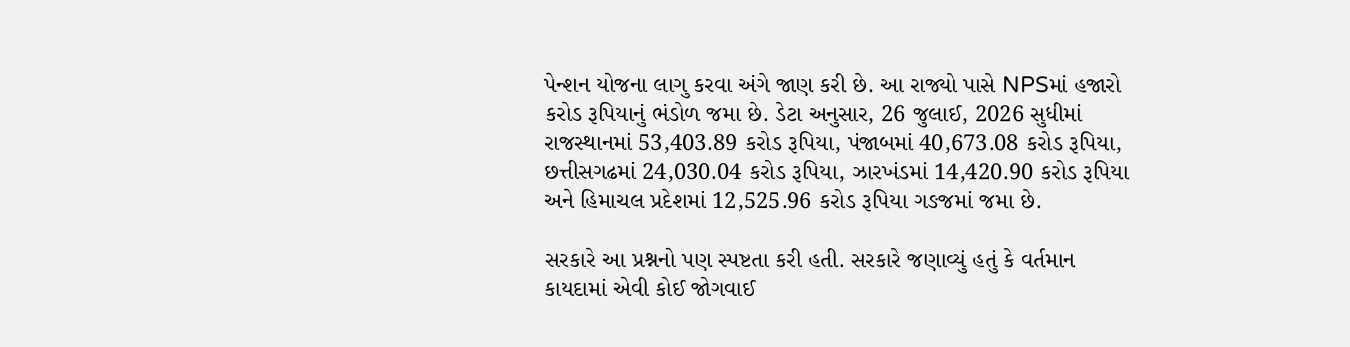પેન્શન યોજના લાગુ કરવા અંગે જાણ કરી છે. આ રાજ્યો પાસે NPSમાં હજારો કરોડ રૂપિયાનું ભંડોળ જમા છે. ડેટા અનુસાર, 26 જુલાઈ, 2026 સુધીમાં રાજસ્થાનમાં 53,403.89 કરોડ રૂપિયા, પંજાબમાં 40,673.08 કરોડ રૂપિયા, છત્તીસગઢમાં 24,030.04 કરોડ રૂપિયા, ઝારખંડમાં 14,420.90 કરોડ રૂપિયા અને હિમાચલ પ્રદેશમાં 12,525.96 કરોડ રૂપિયા ગઙજમાં જમા છે.

સરકારે આ પ્રશ્નનો પણ સ્પષ્ટતા કરી હતી. સરકારે જણાવ્યું હતું કે વર્તમાન કાયદામાં એવી કોઈ જોગવાઈ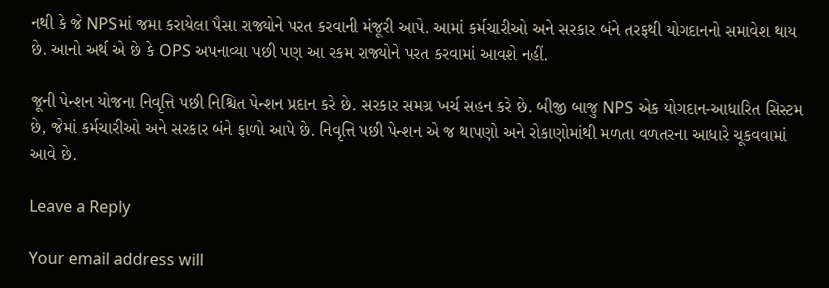નથી કે જે NPSમાં જમા કરાયેલા પૈસા રાજ્યોને પરત કરવાની મંજૂરી આપે. આમાં કર્મચારીઓ અને સરકાર બંને તરફથી યોગદાનનો સમાવેશ થાય છે. આનો અર્થ એ છે કે OPS અપનાવ્યા પછી પણ આ રકમ રાજ્યોને પરત કરવામાં આવશે નહીં.

જૂની પેન્શન યોજના નિવૃત્તિ પછી નિશ્ચિત પેન્શન પ્રદાન કરે છે. સરકાર સમગ્ર ખર્ચ સહન કરે છે. બીજી બાજુ NPS એક યોગદાન-આધારિત સિસ્ટમ છે, જેમાં કર્મચારીઓ અને સરકાર બંને ફાળો આપે છે. નિવૃત્તિ પછી પેન્શન એ જ થાપણો અને રોકાણોમાંથી મળતા વળતરના આધારે ચૂકવવામાં આવે છે.

Leave a Reply

Your email address will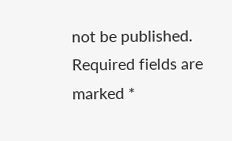not be published. Required fields are marked *